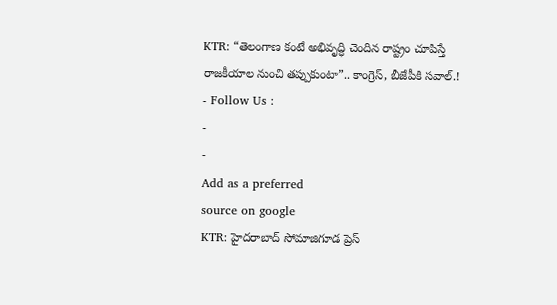KTR: “తెలంగాణ కంటే అభివృద్ధి చెందిన రాష్ట్రం చూపిస్తే రాజకీయాల నుంచి తప్పుకుంటా”.. కాంగ్రెస్, బీజేపీకి సవాల్.!
- Follow Us :
-
-
Add as a preferred
source on google
KTR: హైదరాబాద్ సోమాజిగూడ ప్రెస్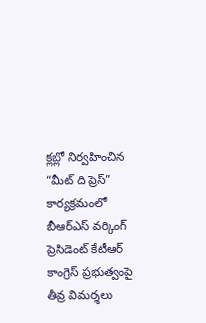క్లబ్లో నిర్వహించిన “మీట్ ది ప్రెస్” కార్యక్రమంలో బీఆర్ఎస్ వర్కింగ్ ప్రెసిడెంట్ కేటీఆర్ కాంగ్రెస్ ప్రభుత్వంపై తీవ్ర విమర్శలు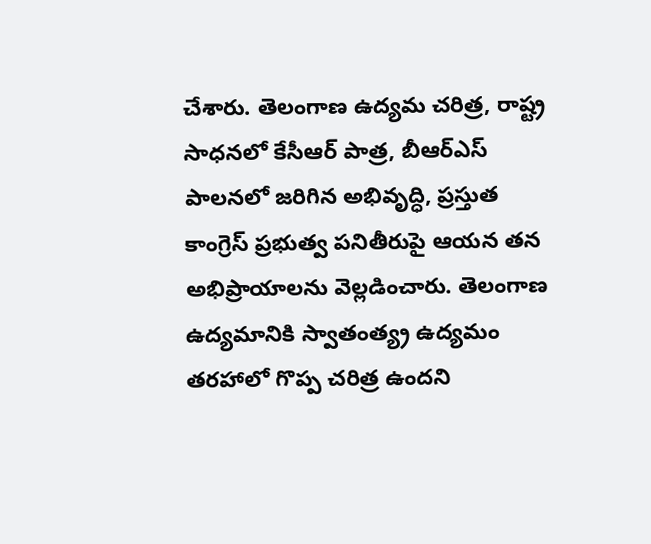చేశారు. తెలంగాణ ఉద్యమ చరిత్ర, రాష్ట్ర సాధనలో కేసీఆర్ పాత్ర, బీఆర్ఎస్ పాలనలో జరిగిన అభివృద్ధి, ప్రస్తుత కాంగ్రెస్ ప్రభుత్వ పనితీరుపై ఆయన తన అభిప్రాయాలను వెల్లడించారు. తెలంగాణ ఉద్యమానికి స్వాతంత్య్ర ఉద్యమం తరహాలో గొప్ప చరిత్ర ఉందని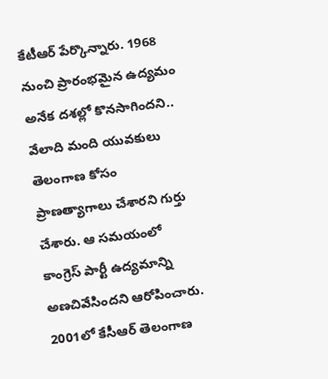కేటీఆర్ పేర్కొన్నారు. 1968 నుంచి ప్రారంభమైన ఉద్యమం అనేక దశల్లో కొనసాగిందని.. వేలాది మంది యువకులు తెలంగాణ కోసం ప్రాణత్యాగాలు చేశారని గుర్తు చేశారు. ఆ సమయంలో కాంగ్రెస్ పార్టీ ఉద్యమాన్ని అణచివేసిందని ఆరోపించారు.
2001లో కేసీఆర్ తెలంగాణ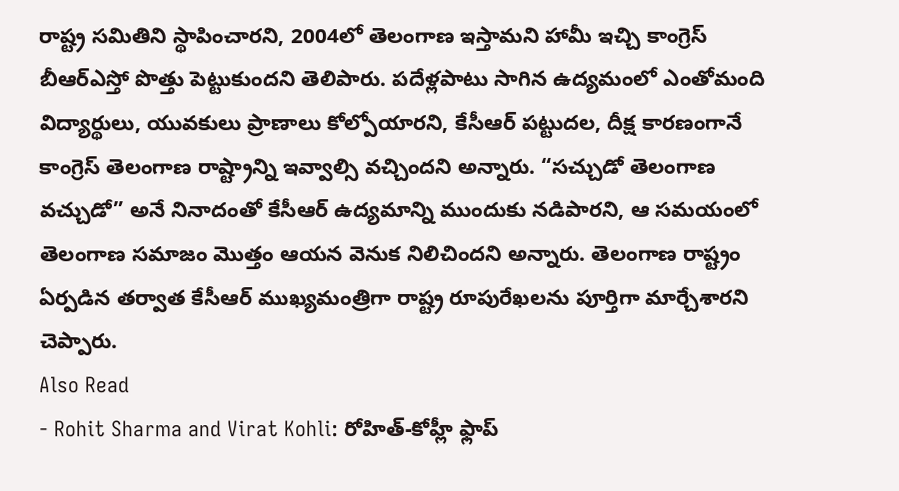రాష్ట్ర సమితిని స్థాపించారని, 2004లో తెలంగాణ ఇస్తామని హామీ ఇచ్చి కాంగ్రెస్ బీఆర్ఎస్తో పొత్తు పెట్టుకుందని తెలిపారు. పదేళ్లపాటు సాగిన ఉద్యమంలో ఎంతోమంది విద్యార్థులు, యువకులు ప్రాణాలు కోల్పోయారని, కేసీఆర్ పట్టుదల, దీక్ష కారణంగానే కాంగ్రెస్ తెలంగాణ రాష్ట్రాన్ని ఇవ్వాల్సి వచ్చిందని అన్నారు. “సచ్చుడో తెలంగాణ వచ్చుడో” అనే నినాదంతో కేసీఆర్ ఉద్యమాన్ని ముందుకు నడిపారని, ఆ సమయంలో తెలంగాణ సమాజం మొత్తం ఆయన వెనుక నిలిచిందని అన్నారు. తెలంగాణ రాష్ట్రం ఏర్పడిన తర్వాత కేసీఆర్ ముఖ్యమంత్రిగా రాష్ట్ర రూపురేఖలను పూర్తిగా మార్చేశారని చెప్పారు.
Also Read
- Rohit Sharma and Virat Kohli: రోహిత్-కోహ్లీ ఫ్లాప్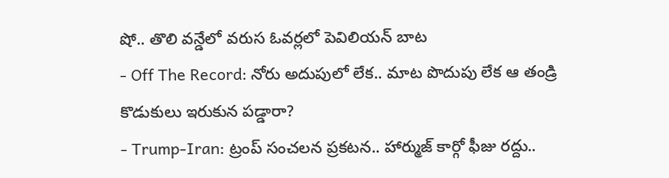షో.. తొలి వన్డేలో వరుస ఓవర్లలో పెవిలియన్ బాట
- Off The Record: నోరు అదుపులో లేక.. మాట పొదుపు లేక ఆ తండ్రి కొడుకులు ఇరుకున పడ్డారా?
- Trump-Iran: ట్రంప్ సంచలన ప్రకటన.. హార్ముజ్ కార్గో ఫీజు రద్దు..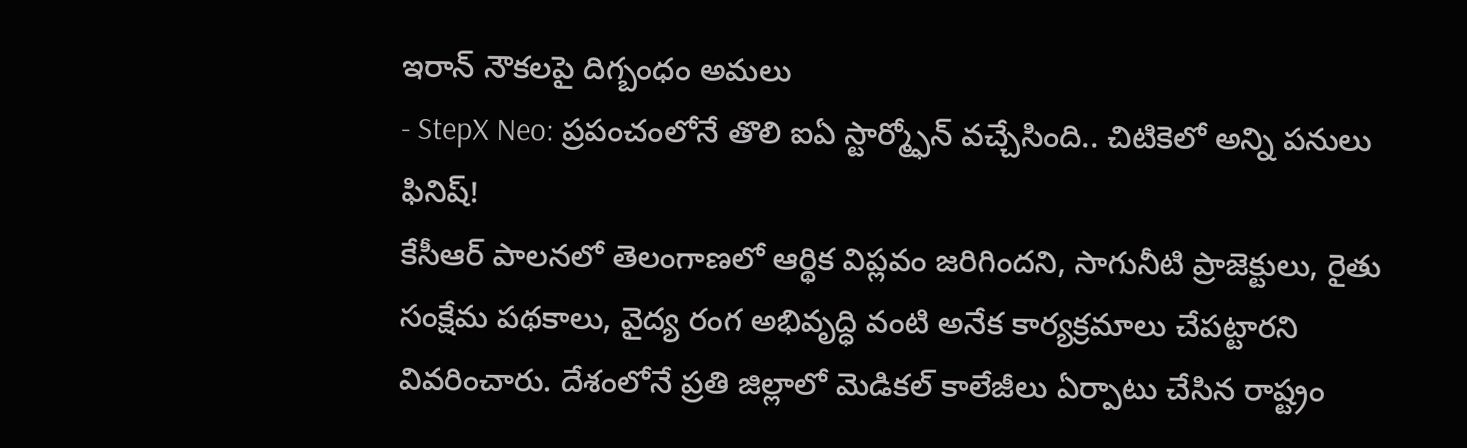ఇరాన్ నౌకలపై దిగ్బంధం అమలు
- StepX Neo: ప్రపంచంలోనే తొలి ఐఏ స్టార్మ్ఫోన్ వచ్చేసింది.. చిటికెలో అన్ని పనులు ఫినిష్!
కేసీఆర్ పాలనలో తెలంగాణలో ఆర్థిక విప్లవం జరిగిందని, సాగునీటి ప్రాజెక్టులు, రైతు సంక్షేమ పథకాలు, వైద్య రంగ అభివృద్ధి వంటి అనేక కార్యక్రమాలు చేపట్టారని వివరించారు. దేశంలోనే ప్రతి జిల్లాలో మెడికల్ కాలేజీలు ఏర్పాటు చేసిన రాష్ట్రం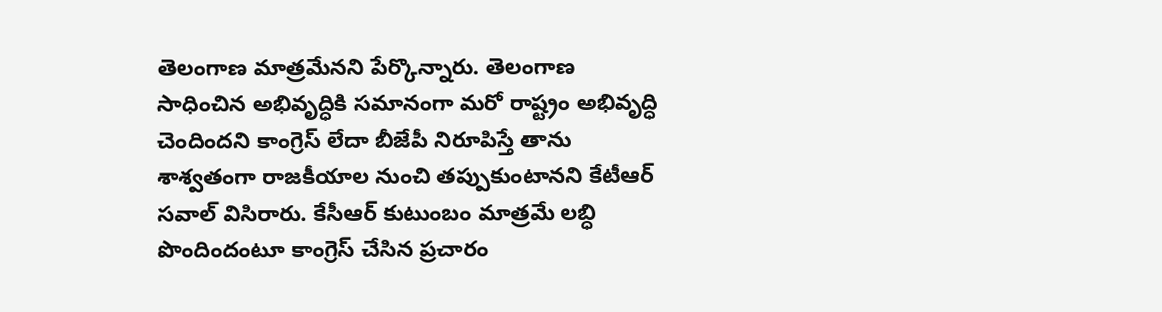తెలంగాణ మాత్రమేనని పేర్కొన్నారు. తెలంగాణ సాధించిన అభివృద్ధికి సమానంగా మరో రాష్ట్రం అభివృద్ధి చెందిందని కాంగ్రెస్ లేదా బీజేపీ నిరూపిస్తే తాను శాశ్వతంగా రాజకీయాల నుంచి తప్పుకుంటానని కేటీఆర్ సవాల్ విసిరారు. కేసీఆర్ కుటుంబం మాత్రమే లబ్ధి పొందిందంటూ కాంగ్రెస్ చేసిన ప్రచారం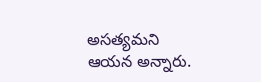అసత్యమని ఆయన అన్నారు.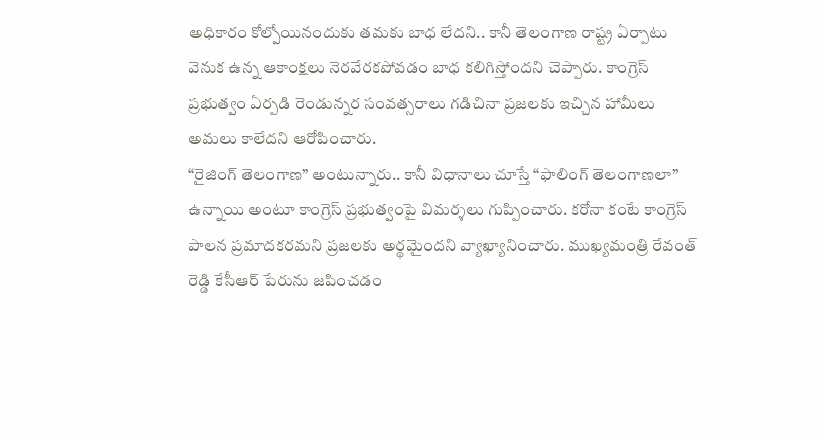అధికారం కోల్పోయినందుకు తమకు బాధ లేదని.. కానీ తెలంగాణ రాష్ట్ర ఏర్పాటు వెనుక ఉన్న ఆకాంక్షలు నెరవేరకపోవడం బాధ కలిగిస్తోందని చెప్పారు. కాంగ్రెస్ ప్రభుత్వం ఏర్పడి రెండున్నర సంవత్సరాలు గడిచినా ప్రజలకు ఇచ్చిన హామీలు అమలు కాలేదని ఆరోపించారు.
“రైజింగ్ తెలంగాణ” అంటున్నారు.. కానీ విధానాలు చూస్తే “ఫాలింగ్ తెలంగాణలా” ఉన్నాయి అంటూ కాంగ్రెస్ ప్రభుత్వంపై విమర్శలు గుప్పించారు. కరోనా కంటే కాంగ్రెస్ పాలన ప్రమాదకరమని ప్రజలకు అర్థమైందని వ్యాఖ్యానించారు. ముఖ్యమంత్రి రేవంత్ రెడ్డి కేసీఆర్ పేరును జపించడం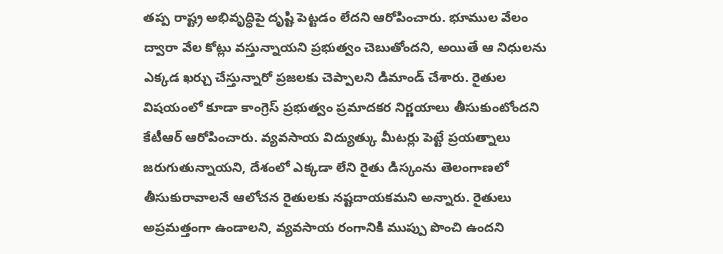తప్ప రాష్ట్ర అభివృద్ధిపై దృష్టి పెట్టడం లేదని ఆరోపించారు. భూముల వేలం ద్వారా వేల కోట్లు వస్తున్నాయని ప్రభుత్వం చెబుతోందని, అయితే ఆ నిధులను ఎక్కడ ఖర్చు చేస్తున్నారో ప్రజలకు చెప్పాలని డిమాండ్ చేశారు. రైతుల విషయంలో కూడా కాంగ్రెస్ ప్రభుత్వం ప్రమాదకర నిర్ణయాలు తీసుకుంటోందని కేటీఆర్ ఆరోపించారు. వ్యవసాయ విద్యుత్కు మీటర్లు పెట్టే ప్రయత్నాలు జరుగుతున్నాయని, దేశంలో ఎక్కడా లేని రైతు డిస్కంను తెలంగాణలో తీసుకురావాలనే ఆలోచన రైతులకు నష్టదాయకమని అన్నారు. రైతులు అప్రమత్తంగా ఉండాలని, వ్యవసాయ రంగానికి ముప్పు పొంచి ఉందని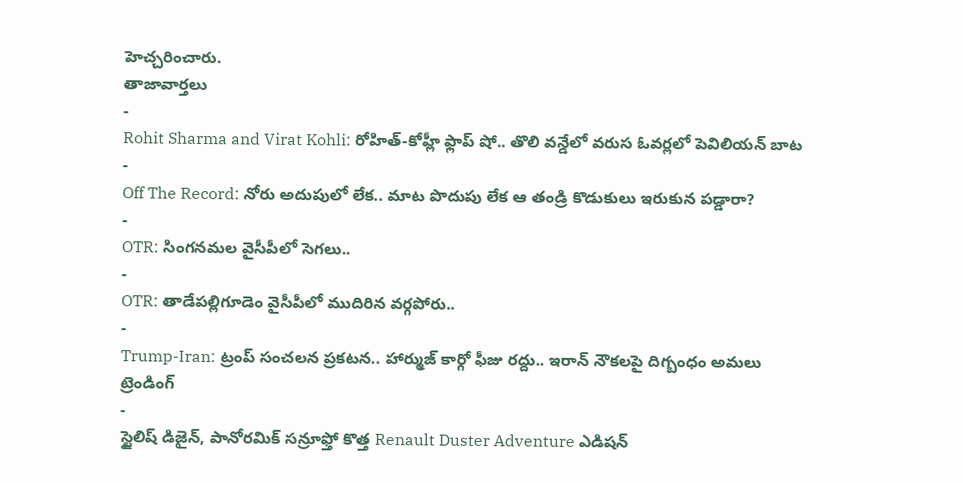హెచ్చరించారు.
తాజావార్తలు
-
Rohit Sharma and Virat Kohli: రోహిత్-కోహ్లీ ఫ్లాప్ షో.. తొలి వన్డేలో వరుస ఓవర్లలో పెవిలియన్ బాట
-
Off The Record: నోరు అదుపులో లేక.. మాట పొదుపు లేక ఆ తండ్రి కొడుకులు ఇరుకున పడ్డారా?
-
OTR: సింగనమల వైసీపీలో సెగలు..
-
OTR: తాడేపల్లిగూడెం వైసీపీలో ముదిరిన వర్గపోరు..
-
Trump-Iran: ట్రంప్ సంచలన ప్రకటన.. హార్ముజ్ కార్గో ఫీజు రద్దు.. ఇరాన్ నౌకలపై దిగ్బంధం అమలు
ట్రెండింగ్
-
స్టైలిష్ డిజైన్, పానోరమిక్ సన్రూఫ్తో కొత్త Renault Duster Adventure ఎడిషన్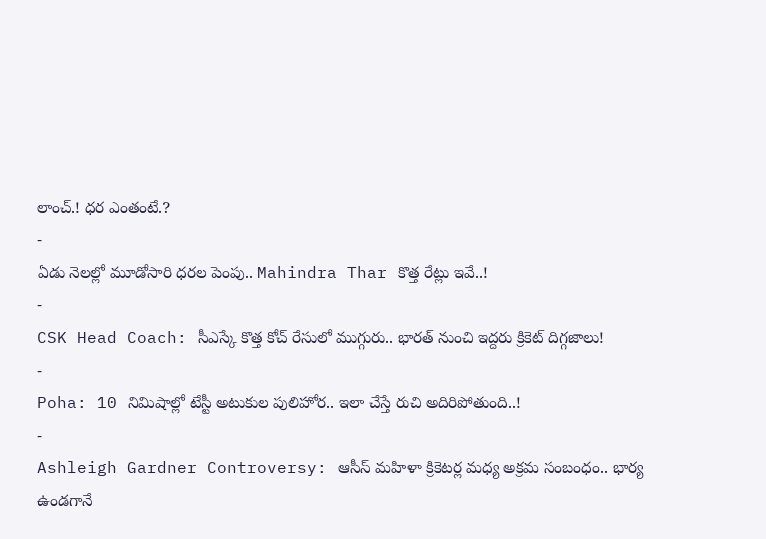లాంచ్.! ధర ఎంతంటే.?
-
ఏడు నెలల్లో మూడోసారి ధరల పెంపు.. Mahindra Thar కొత్త రేట్లు ఇవే..!
-
CSK Head Coach: సీఎస్కే కొత్త కోచ్ రేసులో ముగ్గురు.. భారత్ నుంచి ఇద్దరు క్రికెట్ దిగ్గజాలు!
-
Poha: 10 నిమిషాల్లో టేస్టీ అటుకుల పులిహోర.. ఇలా చేస్తే రుచి అదిరిపోతుంది..!
-
Ashleigh Gardner Controversy: ఆసీస్ మహిళా క్రికెటర్ల మధ్య అక్రమ సంబంధం.. భార్య ఉండగానే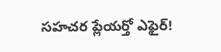సహచర ప్లేయర్తో ఎఫైర్!